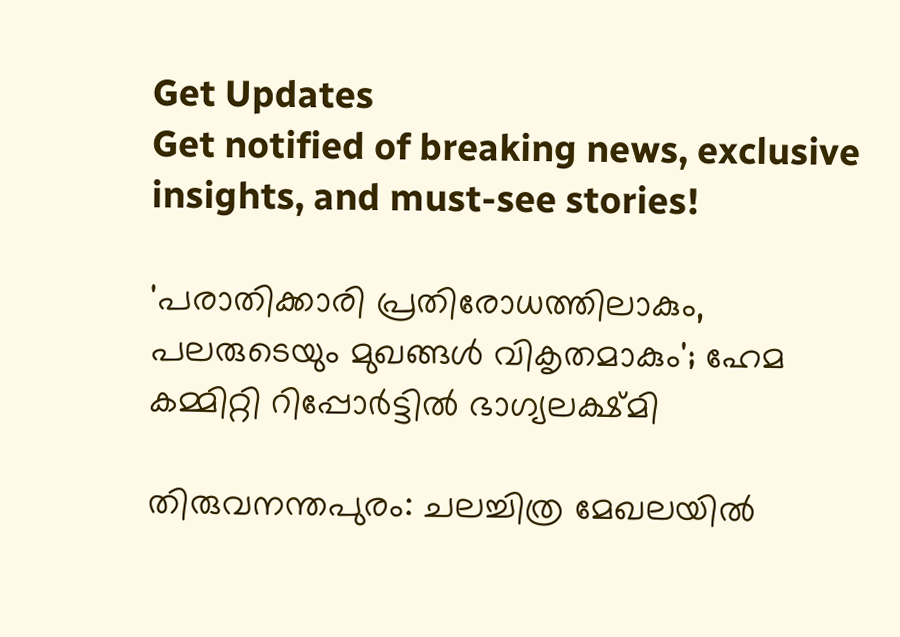Get Updates
Get notified of breaking news, exclusive insights, and must-see stories!

'പരാതിക്കാരി പ്രതിരോധത്തിലാകും, പലരുടെയും മുഖങ്ങള്‍ വികൃതമാകും'; ഹേമ കമ്മിറ്റി റിപ്പോര്‍ട്ടില്‍ ഭാഗ്യലക്ഷ്മി

തിരുവനന്തപുരം: ചലച്ചിത്ര മേഖലയില്‍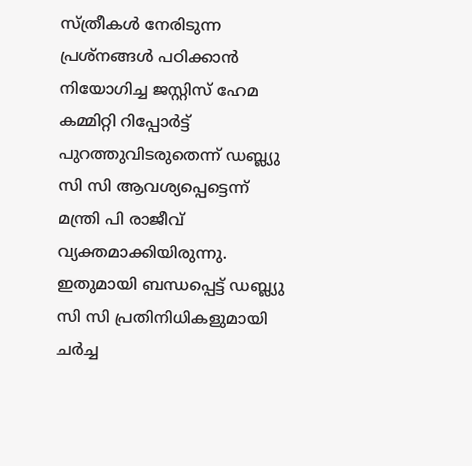സ്ത്രീകള്‍ നേരിടുന്ന പ്രശ്‌നങ്ങള്‍ പഠിക്കാന്‍ നിയോഗിച്ച ജസ്റ്റിസ് ഹേമ കമ്മിറ്റി റിപ്പോര്‍ട്ട് പുറത്തുവിടരുതെന്ന് ഡബ്ല്യു സി സി ആവശ്യപ്പെട്ടെന്ന് മന്ത്രി പി രാജീവ് വ്യക്തമാക്കിയിരുന്നു. ഇതുമായി ബന്ധപ്പെട്ട് ഡബ്ല്യു സി സി പ്രതിനിധികളുമായി ചര്‍ച്ച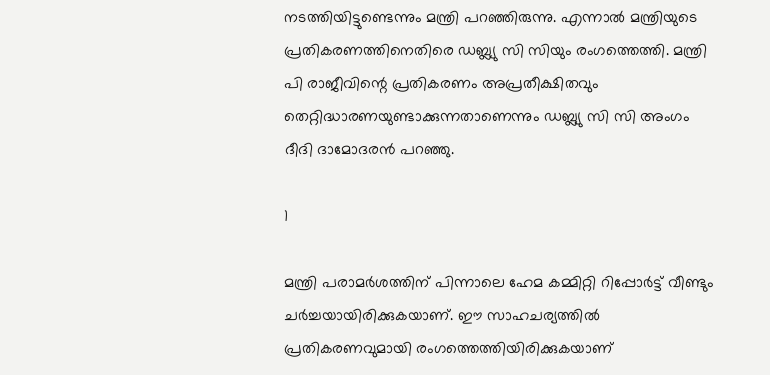നടത്തിയിട്ടുണ്ടെന്നും മന്ത്രി പറഞ്ഞിരുന്നു. എന്നാല്‍ മന്ത്രിയുടെ പ്രതികരണത്തിനെതിരെ ഡബ്ല്യു സി സിയും രംഗത്തെത്തി. മന്ത്രി പി രാജീവിന്റെ പ്രതികരണം അപ്രതീക്ഷിതവും തെറ്റിദ്ധാരണയുണ്ടാക്കുന്നതാണെന്നും ഡബ്ല്യു സി സി അംഗം ദീദി ദാമോദരന്‍ പറഞ്ഞു.

1

മന്ത്രി പരാമര്‍ശത്തിന് പിന്നാലെ ഹേമ കമ്മിറ്റി റിപ്പോര്‍ട്ട് വീണ്ടും ചര്‍ച്ചയായിരിക്കുകയാണ്. ഈ സാഹചര്യത്തില്‍ പ്രതികരണവുമായി രംഗത്തെത്തിയിരിക്കുകയാണ്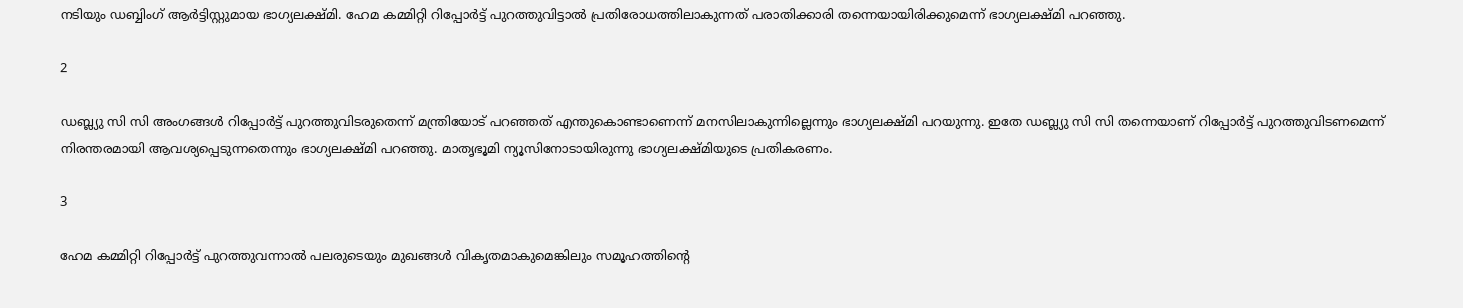നടിയും ഡബ്ബിംഗ് ആര്‍ട്ടിസ്റ്റുമായ ഭാഗ്യലക്ഷ്മി. ഹേമ കമ്മിറ്റി റിപ്പോര്‍ട്ട് പുറത്തുവിട്ടാല്‍ പ്രതിരോധത്തിലാകുന്നത് പരാതിക്കാരി തന്നെയായിരിക്കുമെന്ന് ഭാഗ്യലക്ഷ്മി പറഞ്ഞു.

2

ഡബ്ല്യു സി സി അംഗങ്ങള്‍ റിപ്പോര്‍ട്ട് പുറത്തുവിടരുതെന്ന് മന്ത്രിയോട് പറഞ്ഞത് എന്തുകൊണ്ടാണെന്ന് മനസിലാകുന്നില്ലെന്നും ഭാഗ്യലക്ഷ്മി പറയുന്നു. ഇതേ ഡബ്ല്യു സി സി തന്നെയാണ് റിപ്പോര്‍ട്ട് പുറത്തുവിടണമെന്ന് നിരന്തരമായി ആവശ്യപ്പെടുന്നതെന്നും ഭാഗ്യലക്ഷ്മി പറഞ്ഞു. മാതൃഭൂമി ന്യൂസിനോടായിരുന്നു ഭാഗ്യലക്ഷ്മിയുടെ പ്രതികരണം.

3

ഹേമ കമ്മിറ്റി റിപ്പോര്‍ട്ട് പുറത്തുവന്നാല്‍ പലരുടെയും മുഖങ്ങള്‍ വികൃതമാകുമെങ്കിലും സമൂഹത്തിന്റെ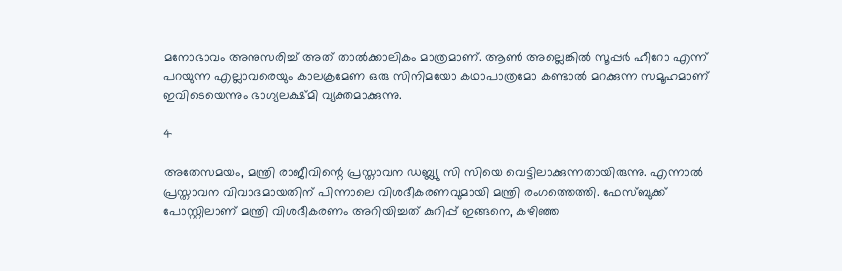മനോഭാവം അനുസരിച്ച് അത് താല്‍ക്കാലികം മാത്രമാണ്. ആണ്‍ അല്ലെങ്കില്‍ സൂപ്പര്‍ ഹീറോ എന്ന് പറയുന്ന എല്ലാവരെയും കാലക്രമേണ ഒരു സിനിമയോ കഥാപാത്രമോ കണ്ടാല്‍ മറക്കുന്ന സമൂഹമാണ് ഇവിടെയെന്നും ഭാഗ്യലക്ഷ്മി വ്യക്തമാക്കുന്നു.

4

അതേസമയം, മന്ത്രി രാജീവിന്റെ പ്രസ്താവന ഡബ്ല്യു സി സിയെ വെട്ടിലാക്കുന്നതായിരുന്നു. എന്നാല്‍ പ്രസ്താവന വിവാദമായതിന് പിന്നാലെ വിശദീകരണവുമായി മന്ത്രി രംഗത്തെത്തി. ഫേസ്ബുക്ക് പോസ്റ്റിലാണ് മന്ത്രി വിശദീകരണം അറിയിച്ചത് കുറിപ്പ് ഇങ്ങനെ, കഴിഞ്ഞ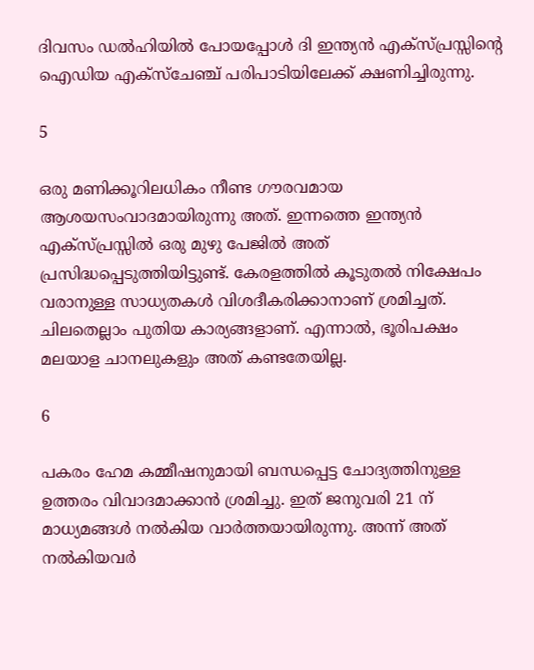ദിവസം ഡല്‍ഹിയില്‍ പോയപ്പോള്‍ ദി ഇന്ത്യന്‍ എക്‌സ്പ്രസ്സിന്റെ ഐഡിയ എക്‌സ്‌ചേഞ്ച് പരിപാടിയിലേക്ക് ക്ഷണിച്ചിരുന്നു.

5

ഒരു മണിക്കൂറിലധികം നീണ്ട ഗൗരവമായ ആശയസംവാദമായിരുന്നു അത്. ഇന്നത്തെ ഇന്ത്യന്‍ എക്‌സ്പ്രസ്സില്‍ ഒരു മുഴു പേജില്‍ അത് പ്രസിദ്ധപ്പെടുത്തിയിട്ടുണ്ട്. കേരളത്തില്‍ കൂടുതല്‍ നിക്ഷേപം വരാനുള്ള സാധ്യതകള്‍ വിശദീകരിക്കാനാണ് ശ്രമിച്ചത്. ചിലതെല്ലാം പുതിയ കാര്യങ്ങളാണ്. എന്നാല്‍, ഭൂരിപക്ഷം മലയാള ചാനലുകളും അത് കണ്ടതേയില്ല.

6

പകരം ഹേമ കമ്മീഷനുമായി ബന്ധപ്പെട്ട ചോദ്യത്തിനുള്ള ഉത്തരം വിവാദമാക്കാന്‍ ശ്രമിച്ചു. ഇത് ജനുവരി 21 ന് മാധ്യമങ്ങള്‍ നല്‍കിയ വാര്‍ത്തയായിരുന്നു. അന്ന് അത് നല്‍കിയവര്‍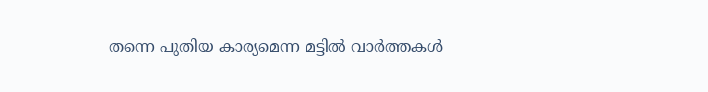തന്നെ പുതിയ കാര്യമെന്ന മട്ടില്‍ വാര്‍ത്തകള്‍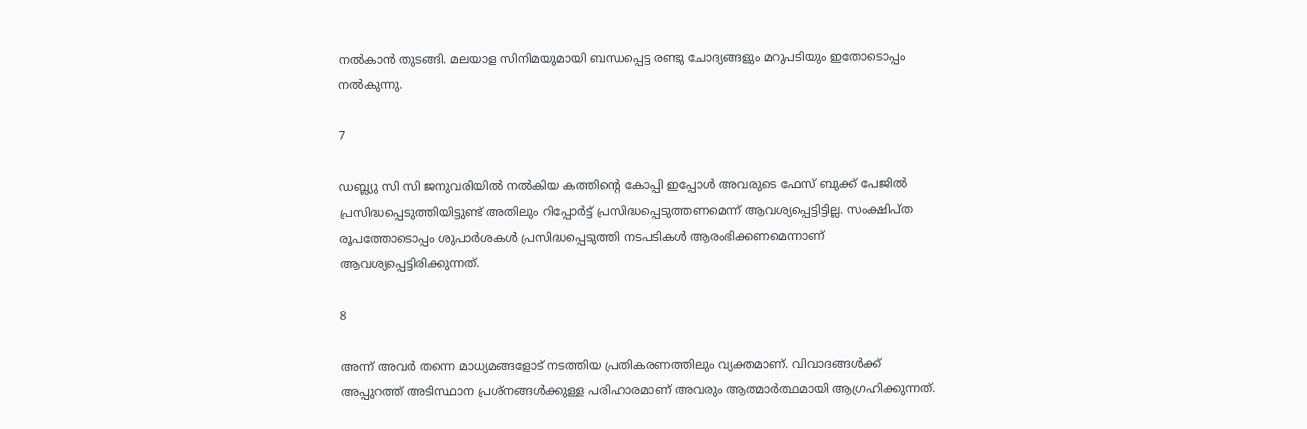നല്‍കാന്‍ തുടങ്ങി. മലയാള സിനിമയുമായി ബന്ധപ്പെട്ട രണ്ടു ചോദ്യങ്ങളും മറുപടിയും ഇതോടൊപ്പം നല്‍കുന്നു.

7

ഡബ്ല്യു സി സി ജനുവരിയില്‍ നല്‍കിയ കത്തിന്റെ കോപ്പി ഇപ്പോള്‍ അവരുടെ ഫേസ് ബുക്ക് പേജില്‍ പ്രസിദ്ധപ്പെടുത്തിയിട്ടുണ്ട് അതിലും റിപ്പോര്‍ട്ട് പ്രസിദ്ധപ്പെടുത്തണമെന്ന് ആവശ്യപ്പെട്ടിട്ടില്ല. സംക്ഷിപ്ത രൂപത്തോടൊപ്പം ശുപാര്‍ശകള്‍ പ്രസിദ്ധപ്പെടുത്തി നടപടികള്‍ ആരംഭിക്കണമെന്നാണ് ആവശ്യപ്പെട്ടിരിക്കുന്നത്.

8

അന്ന് അവര്‍ തന്നെ മാധ്യമങ്ങളോട് നടത്തിയ പ്രതികരണത്തിലും വ്യക്തമാണ്. വിവാദങ്ങള്‍ക്ക് അപ്പുറത്ത് അടിസ്ഥാന പ്രശ്‌നങ്ങള്‍ക്കുള്ള പരിഹാരമാണ് അവരും ആത്മാര്‍ത്ഥമായി ആഗ്രഹിക്കുന്നത്.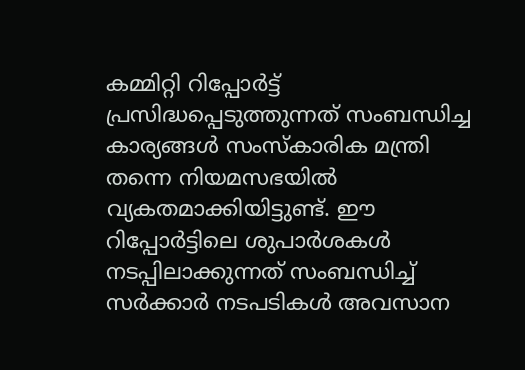കമ്മിറ്റി റിപ്പോര്‍ട്ട് പ്രസിദ്ധപ്പെടുത്തുന്നത് സംബന്ധിച്ച കാര്യങ്ങള്‍ സംസ്‌കാരിക മന്ത്രി തന്നെ നിയമസഭയില്‍ വ്യകതമാക്കിയിട്ടുണ്ട്. ഈ റിപ്പോര്‍ട്ടിലെ ശുപാര്‍ശകള്‍ നടപ്പിലാക്കുന്നത് സംബന്ധിച്ച് സര്‍ക്കാര്‍ നടപടികള്‍ അവസാന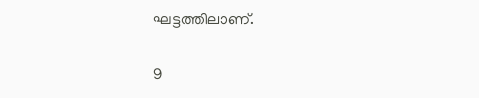ഘട്ടത്തിലാണ്.

9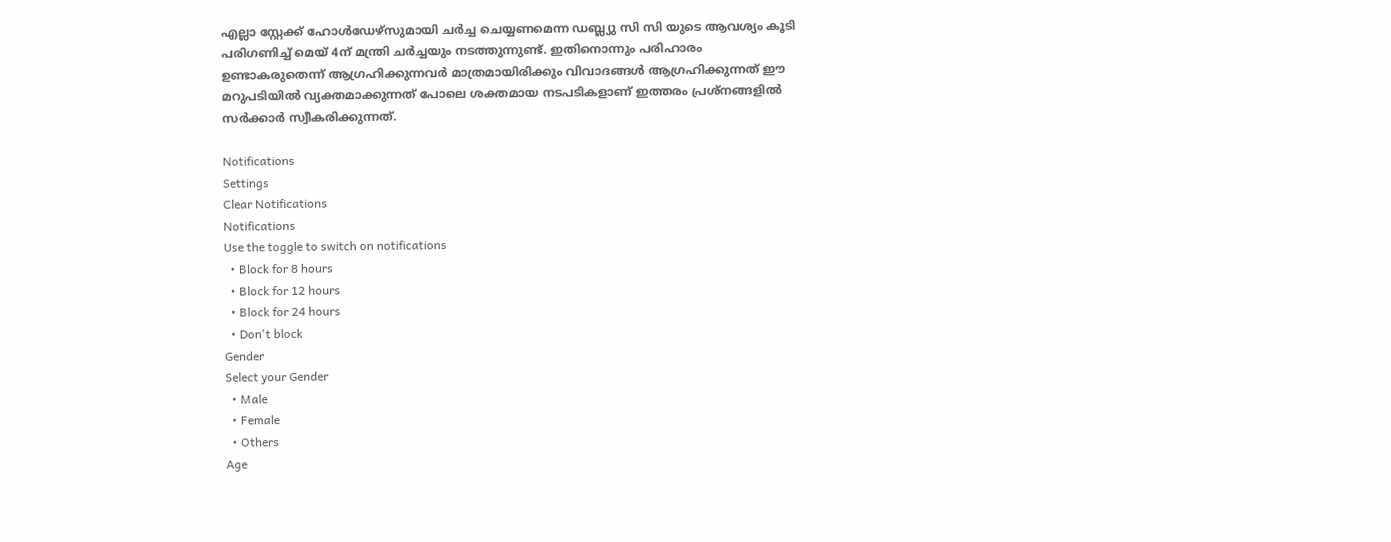എല്ലാ സ്റ്റേക്ക് ഹോള്‍ഡേഴ്‌സുമായി ചര്‍ച്ച ചെയ്യണമെന്ന ഡബ്ല്യു സി സി യുടെ ആവശ്യം കൂടി പരിഗണിച്ച് മെയ് 4ന് മന്ത്രി ചര്‍ച്ചയും നടത്തുന്നുണ്ട്. ഇതിനൊന്നും പരിഹാരം ഉണ്ടാകരുതെന്ന് ആഗ്രഹിക്കുന്നവര്‍ മാത്രമായിരിക്കും വിവാദങ്ങള്‍ ആഗ്രഹിക്കുന്നത് ഈ മറുപടിയില്‍ വ്യക്തമാക്കുന്നത് പോലെ ശക്തമായ നടപടികളാണ് ഇത്തരം പ്രശ്‌നങ്ങളില്‍ സര്‍ക്കാര്‍ സ്വീകരിക്കുന്നത്.

Notifications
Settings
Clear Notifications
Notifications
Use the toggle to switch on notifications
  • Block for 8 hours
  • Block for 12 hours
  • Block for 24 hours
  • Don't block
Gender
Select your Gender
  • Male
  • Female
  • Others
Age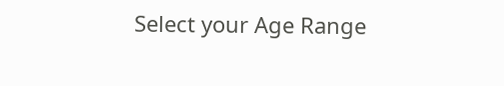Select your Age Range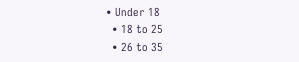• Under 18
  • 18 to 25
  • 26 to 35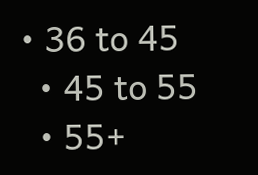• 36 to 45
  • 45 to 55
  • 55+